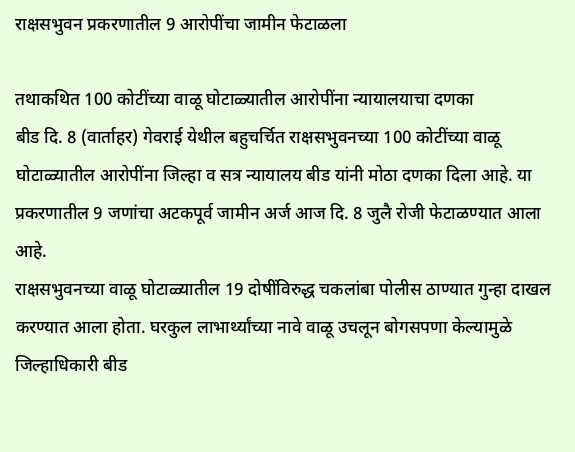राक्षसभुवन प्रकरणातील 9 आरोपींचा जामीन फेटाळला

तथाकथित 100 कोटींच्या वाळू घोटाळ्यातील आरोपींना न्यायालयाचा दणका
बीड दि. 8 (वार्ताहर) गेवराई येथील बहुचर्चित राक्षसभुवनच्या 100 कोटींच्या वाळू घोटाळ्यातील आरोपींना जिल्हा व सत्र न्यायालय बीड यांनी मोठा दणका दिला आहे. या प्रकरणातील 9 जणांचा अटकपूर्व जामीन अर्ज आज दि. 8 जुलै रोजी फेटाळण्यात आला आहे.
राक्षसभुवनच्या वाळू घोटाळ्यातील 19 दोषींविरुद्ध चकलांबा पोलीस ठाण्यात गुन्हा दाखल करण्यात आला होता. घरकुल लाभार्थ्यांच्या नावे वाळू उचलून बोगसपणा केल्यामुळे जिल्हाधिकारी बीड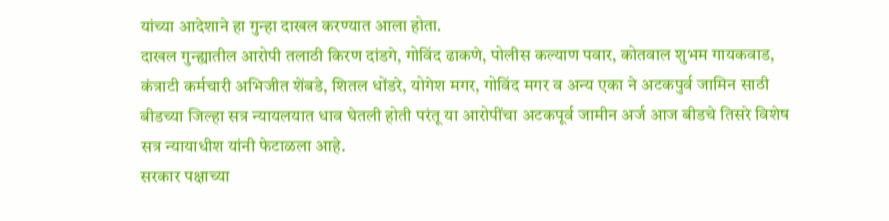यांच्या आदेशाने हा गुन्हा दाखल करण्यात आला होता.
दाखल गुन्ह्यातील आरोपी तलाठी किरण दांडगे, गोविंद ढाकणे, पोलीस कल्याण पवार, कोतवाल शुभम गायकवाड, कंत्राटी कर्मचारी अभिजीत शेंबडे, शितल धोंडरे, योगेश मगर, गोविंद मगर व अन्य एका ने अटकपुर्व जामिन साठी बीडच्या जिल्हा सत्र न्यायलयात धाव घेतली होती परंतू या आरोपींचा अटकपूर्व जामीन अर्ज आज बीडचे तिसरे विशेष सत्र न्यायाधीश यांनी फेटाळला आहे.
सरकार पक्षाच्या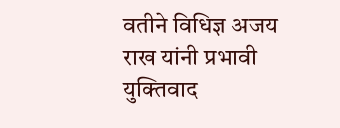वतीने विधिज्ञ अजय राख यांनी प्रभावी युक्तिवाद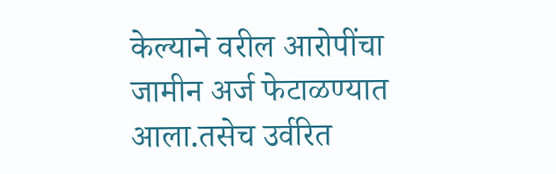केल्याने वरील आरोपींचा जामीन अर्ज फेटाळण्यात आला.तसेच उर्वरित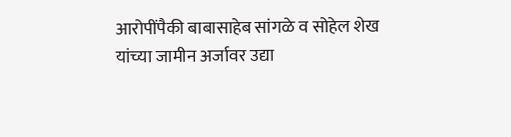आरोपींपैकी बाबासाहेब सांगळे व सोहेल शेख यांच्या जामीन अर्जावर उद्या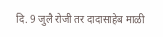दि. 9 जुलै रोजी तर दादासाहेब माळी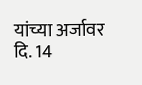यांच्या अर्जावर दि. 14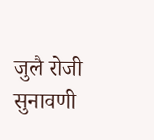जुलै रोजी सुनावणी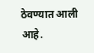ठेवण्यात आली आहे.